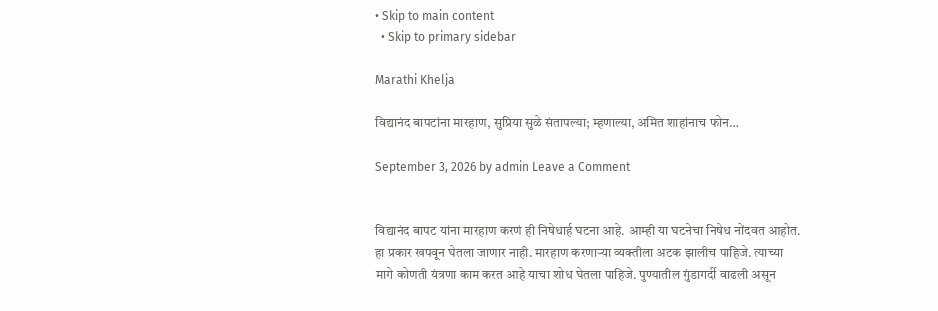• Skip to main content
  • Skip to primary sidebar

Marathi Khelja

विद्यानंद बापटांना मारहाण, सुप्रिया सुळे संतापल्या; म्हणाल्या, अमित शाहांनाच फोन…

September 3, 2026 by admin Leave a Comment


विद्यानंद बापट यांना मारहाण करणं ही निषेधार्ह घटना आहे. आम्ही या घटनेचा निषेध नोंदवत आहोत. हा प्रकार खपवून घेतला जाणार नाही. मारहाण करणाऱ्या व्यक्तीला अटक झालीच पाहिजे. त्याच्या मागे कोणती यंत्रणा काम करत आहे याचा शोध घेतला पाहिजे. पुण्यातील गुंडागर्दी वाढली असून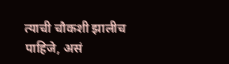त्याची चौकशी झालीच पाहिजे, असं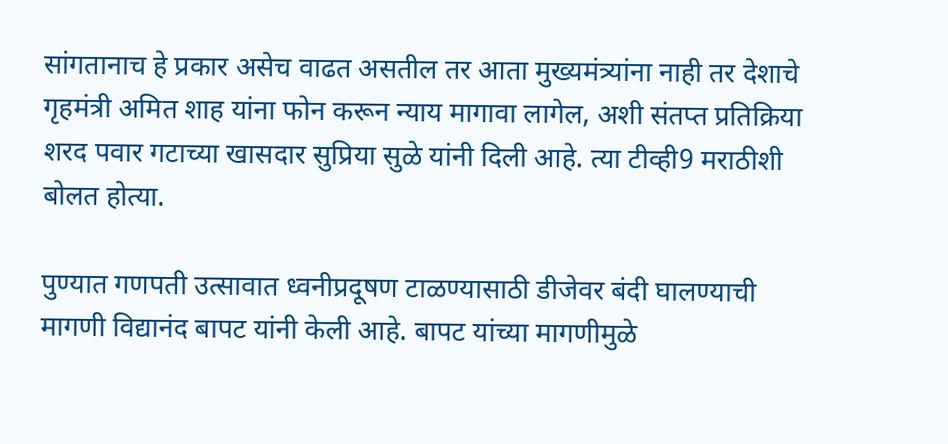सांगतानाच हे प्रकार असेच वाढत असतील तर आता मुख्यमंत्र्यांना नाही तर देशाचे गृहमंत्री अमित शाह यांना फोन करून न्याय मागावा लागेल, अशी संतप्त प्रतिक्रिया शरद पवार गटाच्या खासदार सुप्रिया सुळे यांनी दिली आहे. त्या टीव्ही9 मराठीशी बोलत होत्या.

पुण्यात गणपती उत्सावात ध्वनीप्रदूषण टाळण्यासाठी डीजेवर बंदी घालण्याची मागणी विद्यानंद बापट यांनी केली आहे. बापट यांच्या मागणीमुळे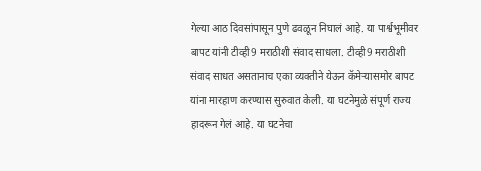गेल्या आठ दिवसांपासून पुणे ढवळून निघालं आहे. या पार्श्वभूमीवर बापट यांनी टीव्ही9 मराठीशी संवाद साधला. टीव्ही9 मराठीशी संवाद साधत असतानाच एका व्यक्तीने येऊन कॅमेऱ्यासमोर बापट यांना मारहाण करण्यास सुरुवात केली. या घटनेमुळे संपूर्ण राज्य हादरून गेलं आहे. या घटनेचा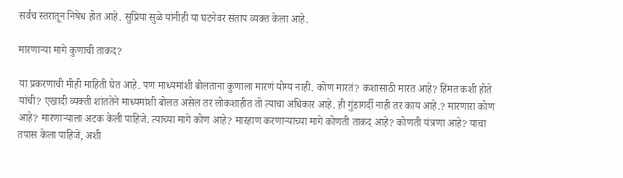सर्वच स्तरातून निषेध होत आहे. सुप्रिया सुळे यांनीही या घटनेवर संताप व्यक्त केला आहे.

मारणाऱ्या मागे कुणाची ताकद?

या प्रकरणाची मीही माहिती घेत आहे. पण माध्यमांशी बोलताना कुणाला मारणं योग्य नाही. कोण मारतं? कशासाठी मारत आहे? हिंमत कशी होते यांची? एखादी व्यक्ती शांततेने माध्यमांशी बोलत असेल तर लोकशाहीत तो त्याचा अधिकार आहे. ही गुंडागर्दी नाही तर काय आहे.? मारणारा कोण आहे? मारणाऱ्याला अटक केली पाहिजे. त्याच्या मागे कोण आहे? मारहाण करणाऱ्याच्या मागे कोणती ताकद आहे? कोणती यंत्रणा आहे? याचा तपास केला पाहिजे, अशी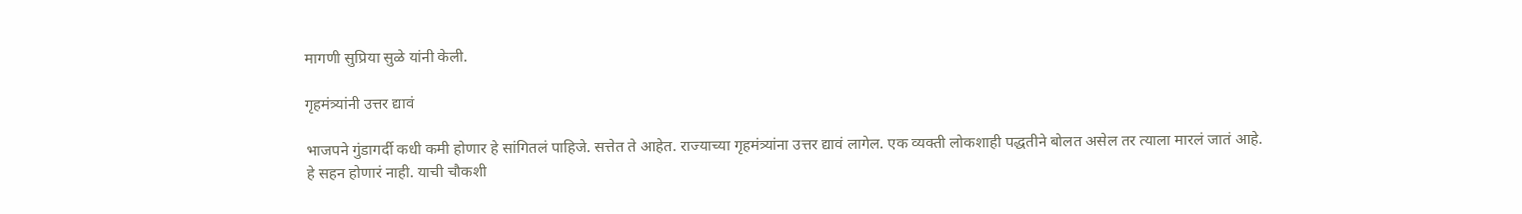मागणी सुप्रिया सुळे यांनी केली.

गृहमंत्र्यांनी उत्तर द्यावं

भाजपने गुंडागर्दी कधी कमी होणार हे सांगितलं पाहिजे. सत्तेत ते आहेत. राज्याच्या गृहमंत्र्यांना उत्तर द्यावं लागेल. एक व्यक्ती लोकशाही पद्धतीने बोलत असेल तर त्याला मारलं जातं आहे. हे सहन होणारं नाही. याची चौकशी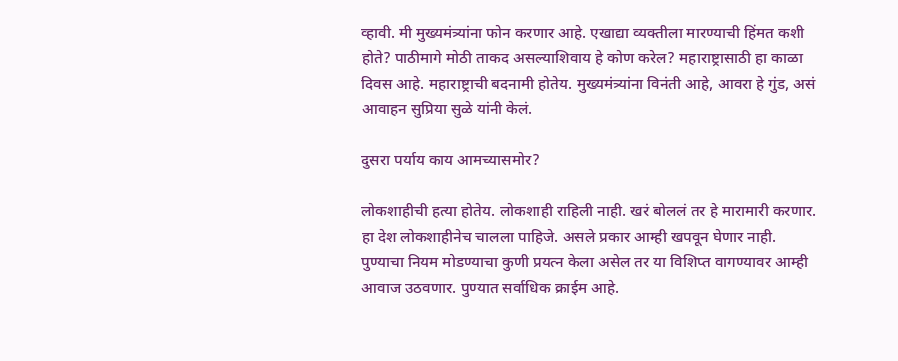व्हावी. मी मुख्यमंत्र्यांना फोन करणार आहे. एखाद्या व्यक्तीला मारण्याची हिंमत कशी होते? पाठीमागे मोठी ताकद असल्याशिवाय हे कोण करेल? महाराष्ट्रासाठी हा काळा दिवस आहे. महाराष्ट्राची बदनामी होतेय. मुख्यमंत्र्यांना विनंती आहे, आवरा हे गुंड, असं आवाहन सुप्रिया सुळे यांनी केलं.

दुसरा पर्याय काय आमच्यासमोर?

लोकशाहीची हत्या होतेय. लोकशाही राहिली नाही. खरं बोललं तर हे मारामारी करणार. हा देश लोकशाहीनेच चालला पाहिजे. असले प्रकार आम्ही खपवून घेणार नाही. पुण्याचा नियम मोडण्याचा कुणी प्रयत्न केला असेल तर या विशिप्त वागण्यावर आम्ही आवाज उठवणार. पुण्यात सर्वाधिक क्राईम आहे.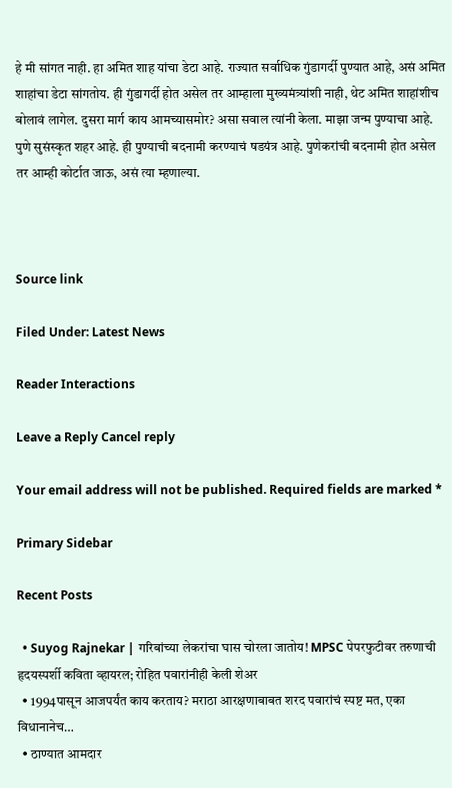हे मी सांगत नाही. हा अमित शाह यांचा डेटा आहे. राज्यात सर्वाधिक गुंडागर्दी पुण्यात आहे, असं अमित शाहांचा डेटा सांगतोय. ही गुंडागर्दी होत असेल तर आम्हाला मुख्यमंत्र्यांशी नाही, थेट अमित शाहांशीच बोलावं लागेल. दुसरा मार्ग काय आमच्यासमोर? असा सवाल त्यांनी केला. माझा जन्म पुण्याचा आहे. पुणे सुसंस्कृत शहर आहे. ही पुण्याची बदनामी करण्याचं षडयंत्र आहे. पुणेकरांची बदनामी होत असेल तर आम्ही कोर्टात जाऊ, असं त्या म्हणाल्या.



Source link

Filed Under: Latest News

Reader Interactions

Leave a Reply Cancel reply

Your email address will not be published. Required fields are marked *

Primary Sidebar

Recent Posts

  • Suyog Rajnekar | गरिबांच्या लेकरांचा घास चोरला जातोय! MPSC पेपरफुटीवर तरुणाची हृदयस्पर्शी कविता व्हायरल; रोहित पवारांनीही केली शेअर
  • 1994पासून आजपर्यंत काय करताय? मराठा आरक्षणाबाबत शरद पवारांचं स्पष्ट मत, एका विधानानेच…
  • ठाण्यात आमदार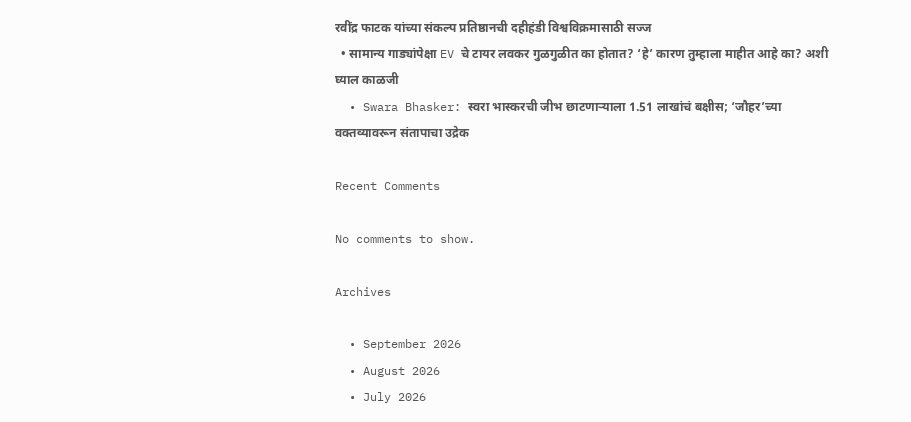रवींद्र फाटक यांच्या संकल्प प्रतिष्ठानची दहीहंडी विश्वविक्रमासाठी सज्ज
  • सामान्य गाड्यांपेक्षा EV चे टायर लवकर गुळगुळीत का होतात? ‘हे’ कारण तुम्हाला माहीत आहे का? अशी घ्याल काळजी
  • Swara Bhasker: स्वरा भास्करची जीभ छाटणाऱ्याला 1.51 लाखांचं बक्षीस; ‘जौहर’च्या वक्तव्यावरून संतापाचा उद्रेक

Recent Comments

No comments to show.

Archives

  • September 2026
  • August 2026
  • July 2026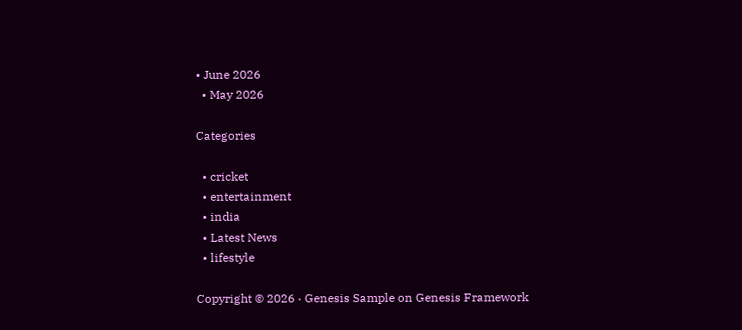• June 2026
  • May 2026

Categories

  • cricket
  • entertainment
  • india
  • Latest News
  • lifestyle

Copyright © 2026 · Genesis Sample on Genesis Framework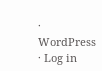· WordPress · Log in